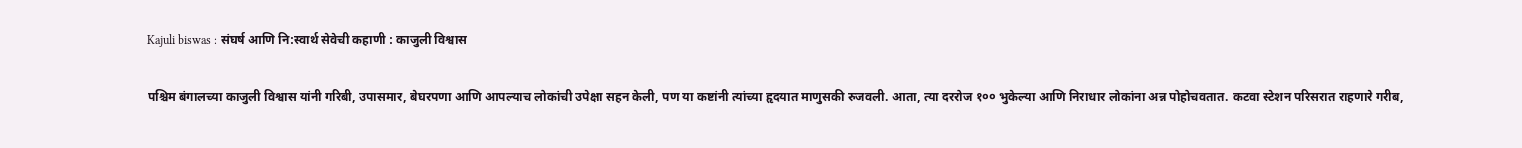Kajuli biswas : संघर्ष आणि नि:स्वार्थ सेवेची कहाणी : काजुली विश्वास

पश्चिम बंगालच्या काजुली विश्वास यांनी गरिबी, उपासमार, बेघरपणा आणि आपल्याच लोकांची उपेक्षा सहन केली, पण या कष्टांनी त्यांच्या हृदयात माणुसकी रुजवली. आता, त्या दररोज १०० भुकेल्या आणि निराधार लोकांना अन्न पोहोचवतात. कटवा स्टेशन परिसरात राहणारे गरीब,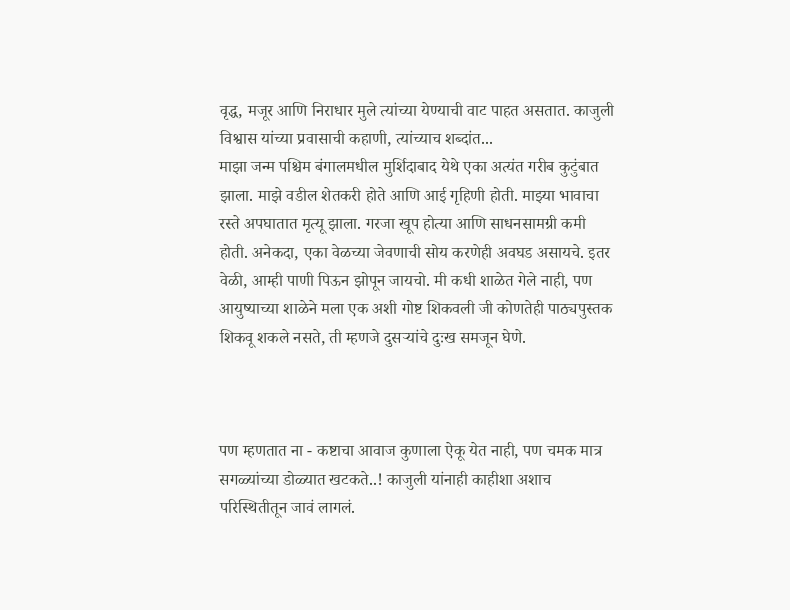वृद्ध, मजूर आणि निराधार मुले त्यांच्या येण्याची वाट पाहत असतात. काजुली विश्वास यांच्या प्रवासाची कहाणी, त्यांच्याच शब्दांत...
माझा जन्म पश्चिम बंगालमधील मुर्शिदाबाद येथे एका अत्यंत गरीब कुटुंबात झाला. माझे वडील शेतकरी होते आणि आई गृहिणी होती. माझ्या भावाचा रस्ते अपघातात मृत्यू झाला. गरजा खूप होत्या आणि साधनसामग्री कमी होती. अनेकदा, एका वेळच्या जेवणाची सोय करणेही अवघड असायचे. इतर वेळी, आम्ही पाणी पिऊन झोपून जायचो. मी कधी शाळेत गेले नाही, पण आयुष्याच्या शाळेने मला एक अशी गोष्ट शिकवली जी कोणतेही पाठ्यपुस्तक शिकवू शकले नसते, ती म्हणजे दुसऱ्यांचे दुःख समजून घेणे.



पण म्हणतात ना - कष्टाचा आवाज कुणाला ऐकू येत नाही, पण चमक मात्र सगळ्यांच्या डोळ्यात खटकते..! काजुली यांनाही काहीशा अशाच परिस्थितीतून जावं लागलं.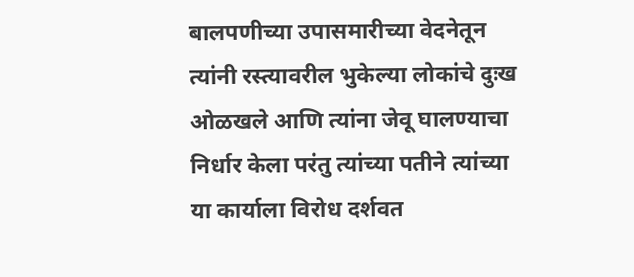बालपणीच्या उपासमारीच्या वेदनेतून त्यांनी रस्त्यावरील भुकेल्या लोकांचे दुःख ओळखले आणि त्यांना जेवू घालण्याचा निर्धार केला परंतु त्यांच्या पतीने त्यांच्या या कार्याला विरोध दर्शवत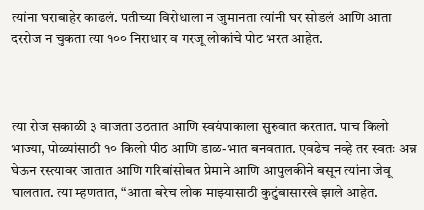त्यांना घराबाहेर काढलं. पतीच्या विरोधाला न जुमानता त्यांनी घर सोडलं आणि आता दररोज न चुकता त्या १०० निराधार व गरजू लोकांचे पोट भरत आहेत.



त्या रोज सकाळी ३ वाजता उठतात आणि स्वयंपाकाला सुरुवात करतात. पाच किलो भाज्या, पोळ्यांसाठी १० किलो पीठ आणि डाळ-भात बनवतात. एवढेच नव्हे तर स्वतः अन्न घेऊन रस्त्यावर जातात आणि गरिबांसोबत प्रेमाने आणि आपुलकीने बसून त्यांना जेवू घालतात. त्या म्हणतात, “आता बरेच लोक माझ्यासाठी कुटुंबासारखे झाले आहेत.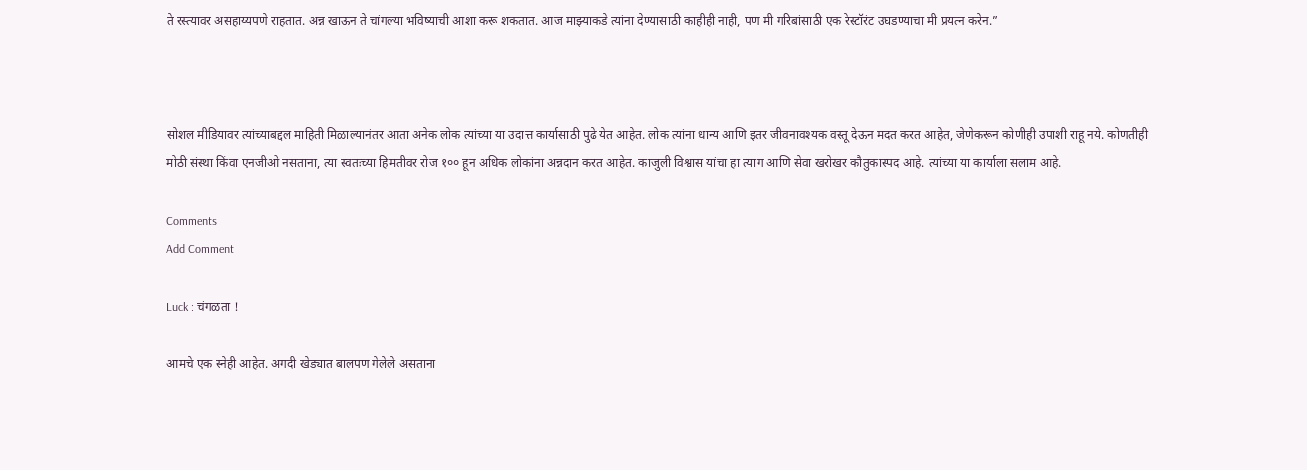ते रस्त्यावर असहाय्यपणे राहतात. अन्न खाऊन ते चांगल्या भविष्याची आशा करू शकतात. आज माझ्याकडे त्यांना देण्यासाठी काहीही नाही, पण मी गरिबांसाठी एक रेस्टॉरंट उघडण्याचा मी प्रयत्न करेन.”



सोशल मीडियावर त्यांच्याबद्दल माहिती मिळाल्यानंतर आता अनेक लोक त्यांच्या या उदात्त कार्यासाठी पुढे येत आहेत. लोक त्यांना धान्य आणि इतर जीवनावश्यक वस्तू देऊन मदत करत आहेत, जेणेकरून कोणीही उपाशी राहू नये. कोणतीही मोठी संस्था किंवा एनजीओ नसताना, त्या स्वतःच्या हिमतीवर रोज १०० हून अधिक लोकांना अन्नदान करत आहेत. काजुली विश्वास यांचा हा त्याग आणि सेवा खरोखर कौतुकास्पद आहे. त्यांच्या या कार्याला सलाम आहे.

Comments
Add Comment

Luck : चंगळता !

आमचे एक स्नेही आहेत. अगदी खेड्यात बालपण गेलेले असताना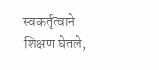स्वकर्तृत्वाने शिक्षण घेतले,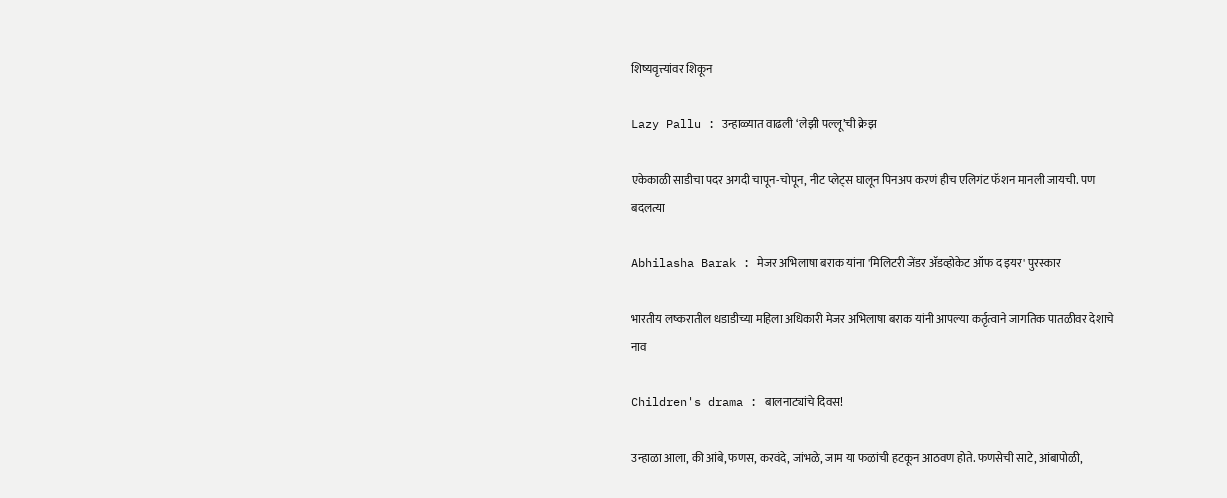शिष्यवृत्त्यांवर शिकून

Lazy Pallu : उन्हाळ्यात वाढली ‘लेझी पल्लू’ची क्रेझ

एकेकाळी साडीचा पदर अगदी चापून-चोपून, नीट प्लेट्स घालून पिनअप करणं हीच एलिगंट फॅशन मानली जायची. पण बदलत्या

Abhilasha Barak : मेजर अभिलाषा बराक यांना 'मिलिटरी जेंडर ॲडव्होकेट ऑफ द इयर' पुरस्कार

भारतीय लष्करातील धडाडीच्या महिला अधिकारी मेजर अभिलाषा बराक यांनी आपल्या कर्तृत्वाने जागतिक पातळीवर देशाचे नाव

Children's drama : बालनाट्यांचे दिवस!

उन्हाळा आला, की आंबे, फणस, करवंदे, जांभळे, जाम या फळांची हटकून आठवण होते. फणसेची साटे, आंबापोळी,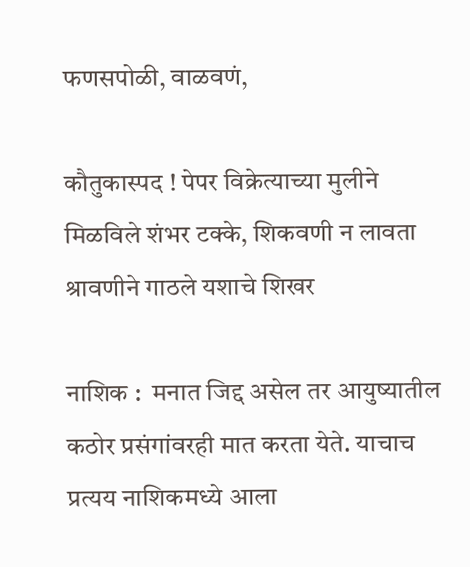फणसपोळी, वाळवणं,

कौतुकास्पद ! पेपर विक्रेत्याच्या मुलीने मिळविले शंभर टक्के, शिकवणी न लावता श्रावणीने गाठले यशाचे शिखर

नाशिक :  मनात जिद्द असेल तर आयुष्यातील कठोर प्रसंगांवरही मात करता येते. याचाच प्रत्यय नाशिकमध्ये आला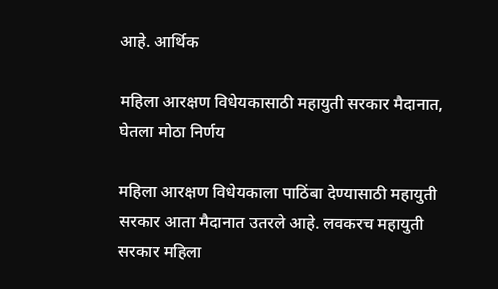आहे. आर्थिक

महिला आरक्षण विधेयकासाठी महायुती सरकार मैदानात, घेतला मोठा निर्णय

महिला आरक्षण विधेयकाला पाठिंबा देण्यासाठी महायुती सरकार आता मैदानात उतरले आहे. लवकरच महायुती सरकार महिला